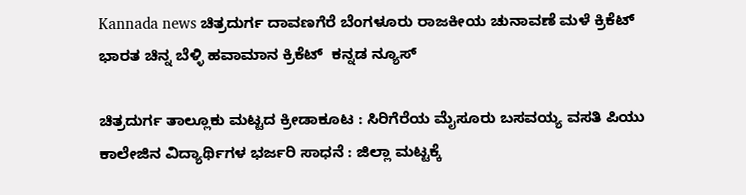Kannada news ಚಿತ್ರದುರ್ಗ ದಾವಣಗೆರೆ ಬೆಂಗಳೂರು ರಾಜಕೀಯ ಚುನಾವಣೆ ಮಳೆ ಕ್ರಿಕೆಟ್ ಭಾರತ ಚಿನ್ನ ಬೆಳ್ಳಿ ಹವಾಮಾನ ಕ್ರಿಕೆಟ್  ಕನ್ನಡ ನ್ಯೂಸ್

ಚಿತ್ರದುರ್ಗ ತಾಲ್ಲೂಕು ಮಟ್ಟದ ಕ್ರೀಡಾಕೂಟ : ಸಿರಿಗೆರೆಯ ಮೈಸೂರು ಬಸವಯ್ಯ ವಸತಿ ಪಿಯು ಕಾಲೇಜಿನ ವಿದ್ಯಾರ್ಥಿಗಳ ಭರ್ಜರಿ ಸಾಧನೆ : ಜಿಲ್ಲಾ ಮಟ್ಟಕ್ಕೆ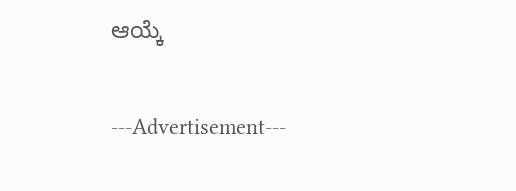ಆಯ್ಕೆ

---Advertisement---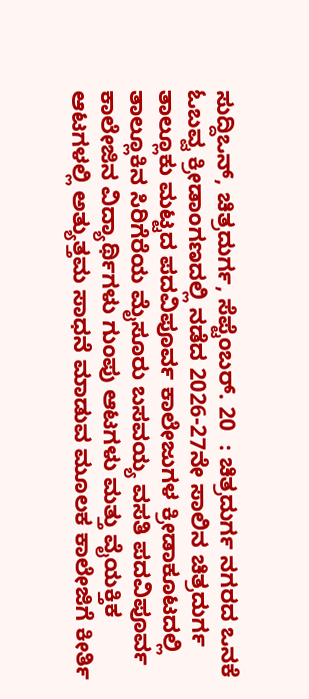ಸುದ್ದಿಒನ್, ಚಿತ್ರದುರ್ಗ, ಸೆಪ್ಟೆಂಬರ್. 20  : ಚಿತ್ರದುರ್ಗ ನಗರದ ಒನಕೆ ಓಬವ್ವ ಕ್ರೀಡಾಂಗಣದಲ್ಲಿ ನಡೆದ 2026-27ನೇ ಸಾಲಿನ ಚಿತ್ರದುರ್ಗ ತಾಲ್ಲೂಕು ಮಟ್ಟದ ಪದವಿಪೂರ್ವ ಕಾಲೇಜುಗಳ ಕ್ರೀಡಾಕೂಟದಲ್ಲಿ ತಾಲ್ಲೂಕಿನ ಸಿರಿಗೆರೆಯ ಮೈಸೂರು ಬಸವಯ್ಯ ವಸತಿ ಪದವಿಪೂರ್ವ ಕಾಲೇಜಿನ ವಿದ್ಯಾರ್ಥಿಗಳು ಗುಂಪು ಆಟಗಳು ಮತ್ತು ವೈಯಕ್ತಿಕ ಆಟಗಳಲ್ಲಿ ಅತ್ಯುತ್ತಮ ಸಾಧನೆ ಮಾಡುವ ಮೂಲಕ ಕಾಲೇಜಿಗೆ ಕೀರ್ತಿ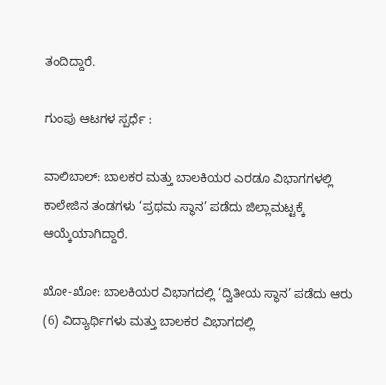ತಂದಿದ್ದಾರೆ.

ಗುಂಪು ಆಟಗಳ ಸ್ಪರ್ಧೆ :

ವಾಲಿಬಾಲ್: ಬಾಲಕರ ಮತ್ತು ಬಾಲಕಿಯರ ಎರಡೂ ವಿಭಾಗಗಳಲ್ಲಿ ಕಾಲೇಜಿನ ತಂಡಗಳು ‘ಪ್ರಥಮ ಸ್ಥಾನ’ ಪಡೆದು ಜಿಲ್ಲಾಮಟ್ಟಕ್ಕೆ ಆಯ್ಕೆಯಾಗಿದ್ದಾರೆ.

ಖೋ-ಖೋ: ಬಾಲಕಿಯರ ವಿಭಾಗದಲ್ಲಿ ‘ದ್ವಿತೀಯ ಸ್ಥಾನ’ ಪಡೆದು ಆರು (6) ವಿದ್ಯಾರ್ಥಿಗಳು ಮತ್ತು ಬಾಲಕರ ವಿಭಾಗದಲ್ಲಿ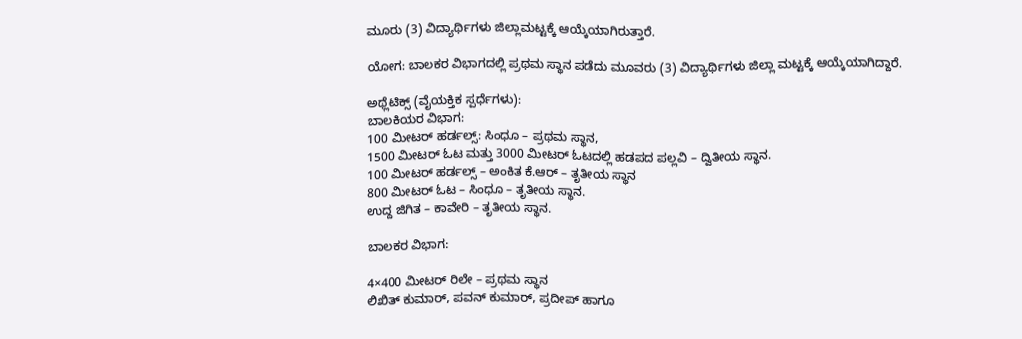ಮೂರು (3) ವಿದ್ಯಾರ್ಥಿಗಳು ಜಿಲ್ಲಾಮಟ್ಟಕ್ಕೆ ಆಯ್ಕೆಯಾಗಿರುತ್ತಾರೆ.

ಯೋಗ: ಬಾಲಕರ ವಿಭಾಗದಲ್ಲಿ ಪ್ರಥಮ ಸ್ಥಾನ ಪಡೆದು ಮೂವರು (3) ವಿದ್ಯಾರ್ಥಿಗಳು ಜಿಲ್ಲಾ ಮಟ್ಟಕ್ಕೆ ಆಯ್ಕೆಯಾಗಿದ್ದಾರೆ.

ಅಥ್ಲೆಟಿಕ್ಸ್ (ವೈಯಕ್ತಿಕ ಸ್ಪರ್ಧೆಗಳು):
ಬಾಲಕಿಯರ ವಿಭಾಗ:
100 ಮೀಟರ್ ಹರ್ಡಲ್ಸ್: ಸಿಂಧೂ – ಪ್ರಥಮ ಸ್ಥಾನ,
1500 ಮೀಟರ್ ಓಟ ಮತ್ತು 3000 ಮೀಟರ್ ಓಟದಲ್ಲಿ ಹಡಪದ ಪಲ್ಲವಿ – ದ್ವಿತೀಯ ಸ್ಥಾನ.
100 ಮೀಟರ್ ಹರ್ಡಲ್ಸ್ – ಅಂಕಿತ ಕೆ.ಆರ್ – ತೃತೀಯ ಸ್ಥಾನ
800 ಮೀಟರ್ ಓಟ – ಸಿಂಧೂ – ತೃತೀಯ ಸ್ಥಾನ.
ಉದ್ದ ಜಿಗಿತ – ಕಾವೇರಿ – ತೃತೀಯ ಸ್ಥಾನ.

ಬಾಲಕರ ವಿಭಾಗ:

4×400 ಮೀಟರ್ ರಿಲೇ – ಪ್ರಥಮ ಸ್ಥಾನ
ಲಿಖಿತ್ ಕುಮಾರ್, ಪವನ್ ಕುಮಾರ್, ಪ್ರದೀಪ್ ಹಾಗೂ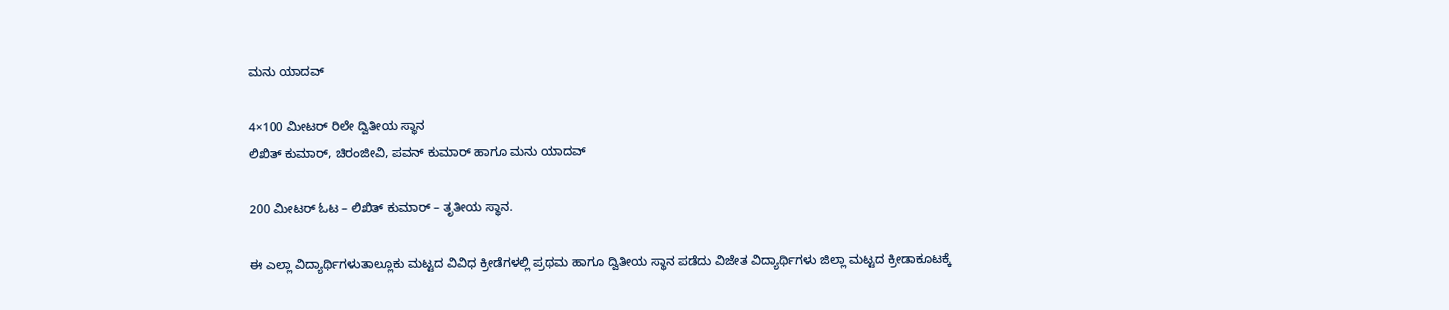ಮನು ಯಾದವ್

4×100 ಮೀಟರ್ ರಿಲೇ ದ್ವಿತೀಯ ಸ್ಥಾನ
ಲಿಖಿತ್ ಕುಮಾರ್, ಚಿರಂಜೀವಿ, ಪವನ್ ಕುಮಾರ್ ಹಾಗೂ ಮನು ಯಾದವ್

200 ಮೀಟರ್ ಓಟ – ಲಿಖಿತ್ ಕುಮಾರ್ – ತೃತೀಯ ಸ್ಥಾನ.

ಈ ಎಲ್ಲಾ ವಿದ್ಯಾರ್ಥಿಗಳುತಾಲ್ಲೂಕು ಮಟ್ಟದ ವಿವಿಧ ಕ್ರೀಡೆಗಳಲ್ಲಿ ಪ್ರಥಮ ಹಾಗೂ ದ್ವಿತೀಯ ಸ್ಥಾನ ಪಡೆದು ವಿಜೇತ ವಿದ್ಯಾರ್ಥಿಗಳು ಜಿಲ್ಲಾ ಮಟ್ಟದ ಕ್ರೀಡಾಕೂಟಕ್ಕೆ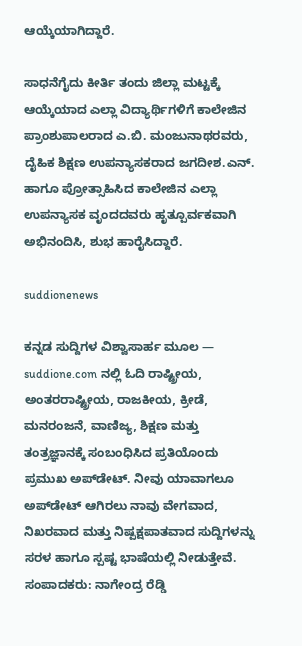ಆಯ್ಕೆಯಾಗಿದ್ದಾರೆ.

ಸಾಧನೆಗೈದು ಕೀರ್ತಿ ತಂದು ಜಿಲ್ಲಾ ಮಟ್ಟಕ್ಕೆ ಆಯ್ಕೆಯಾದ ಎಲ್ಲಾ ವಿದ್ಯಾರ್ಥಿಗಳಿಗೆ ಕಾಲೇಜಿನ ಪ್ರಾಂಶುಪಾಲರಾದ ಎ.ಬಿ. ಮಂಜುನಾಥರವರು, ದೈಹಿಕ ಶಿಕ್ಷಣ ಉಪನ್ಯಾಸಕರಾದ ಜಗದೀಶ.ಎನ್. ಹಾಗೂ ಪ್ರೋತ್ಸಾಹಿಸಿದ ಕಾಲೇಜಿನ ಎಲ್ಲಾ ಉಪನ್ಯಾಸಕ ವೃಂದದವರು ಹೃತ್ಪೂರ್ವಕವಾಗಿ ಅಭಿನಂದಿಸಿ, ಶುಭ ಹಾರೈಸಿದ್ದಾರೆ.

suddionenews

ಕನ್ನಡ ಸುದ್ದಿಗಳ ವಿಶ್ವಾಸಾರ್ಹ ಮೂಲ — suddione.com ನಲ್ಲಿ ಓದಿ ರಾಷ್ಟ್ರೀಯ, ಅಂತರರಾಷ್ಟ್ರೀಯ, ರಾಜಕೀಯ, ಕ್ರೀಡೆ, ಮನರಂಜನೆ, ವಾಣಿಜ್ಯ, ಶಿಕ್ಷಣ ಮತ್ತು ತಂತ್ರಜ್ಞಾನಕ್ಕೆ ಸಂಬಂಧಿಸಿದ ಪ್ರತಿಯೊಂದು ಪ್ರಮುಖ ಅಪ್‌ಡೇಟ್. ನೀವು ಯಾವಾಗಲೂ ಅಪ್‌ಡೇಟ್ ಆಗಿರಲು ನಾವು ವೇಗವಾದ, ನಿಖರವಾದ ಮತ್ತು ನಿಷ್ಪಕ್ಷಪಾತವಾದ ಸುದ್ದಿಗಳನ್ನು ಸರಳ ಹಾಗೂ ಸ್ಪಷ್ಟ ಭಾಷೆಯಲ್ಲಿ ನೀಡುತ್ತೇವೆ. ಸಂಪಾದಕರು: ನಾಗೇಂದ್ರ ರೆಡ್ಡಿ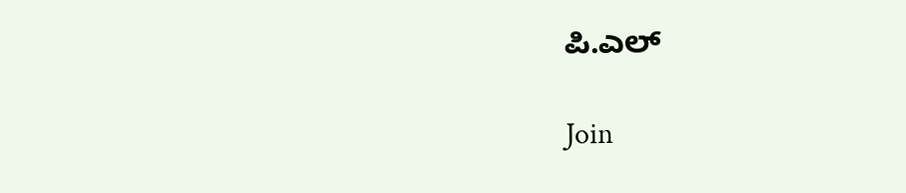ಪಿ.ಎಲ್

Join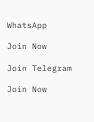WhatsApp

Join Now

Join Telegram

Join Now